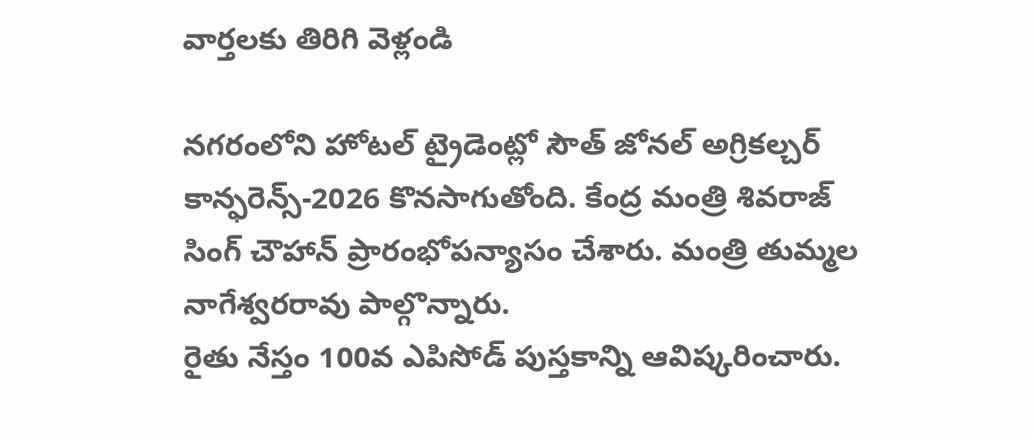వార్తలకు తిరిగి వెళ్లండి

నగరంలోని హోటల్ ట్రైడెంట్లో సౌత్ జోనల్ అగ్రికల్చర్ కాన్ఫరెన్స్-2026 కొనసాగుతోంది. కేంద్ర మంత్రి శివరాజ్ సింగ్ చౌహాన్ ప్రారంభోపన్యాసం చేశారు. మంత్రి తుమ్మల నాగేశ్వరరావు పాల్గొన్నారు.
రైతు నేస్తం 100వ ఎపిసోడ్ పుస్తకాన్ని ఆవిష్కరించారు.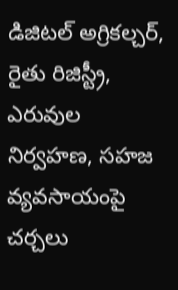డిజిటల్ అగ్రికల్చర్, రైతు రిజిస్ట్రీ, ఎరువుల నిర్వహణ, సహజ వ్యవసాయంపై చర్చలు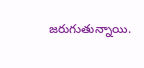జరుగుతున్నాయి.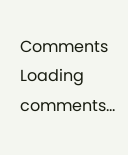Comments
Loading comments...